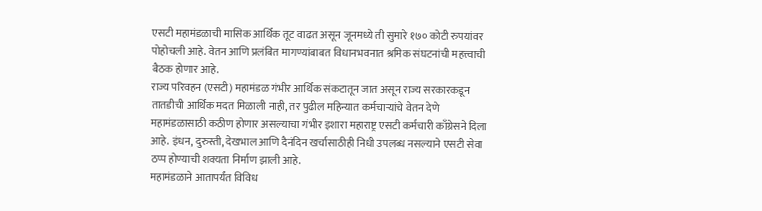एसटी महामंडळाची मासिक आर्थिक तूट वाढत असून जूनमध्ये ती सुमारे १७० कोटी रुपयांवर पोहोचली आहे. वेतन आणि प्रलंबित मागण्यांबाबत विधानभवनात श्रमिक संघटनांची महत्त्वाची बैठक होणार आहे.
राज्य परिवहन (एसटी) महामंडळ गंभीर आर्थिक संकटातून जात असून राज्य सरकारकडून तातडीची आर्थिक मदत मिळाली नाही, तर पुढील महिन्यात कर्मचाऱ्यांचे वेतन देणे महामंडळासाठी कठीण होणार असल्याचा गंभीर इशारा महाराष्ट्र एसटी कर्मचारी काँग्रेसने दिला आहे. इंधन, दुरुस्ती, देखभाल आणि दैनंदिन खर्चासाठीही निधी उपलब्ध नसल्याने एसटी सेवा ठप्प होण्याची शक्यता निर्माण झाली आहे.
महामंडळाने आतापर्यंत विविध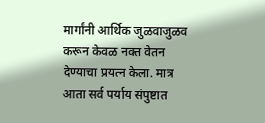मार्गांनी आर्थिक जुळवाजुळव करून केवळ नक्त वेतन देण्याचा प्रयत्न केला. मात्र आता सर्व पर्याय संपुष्टात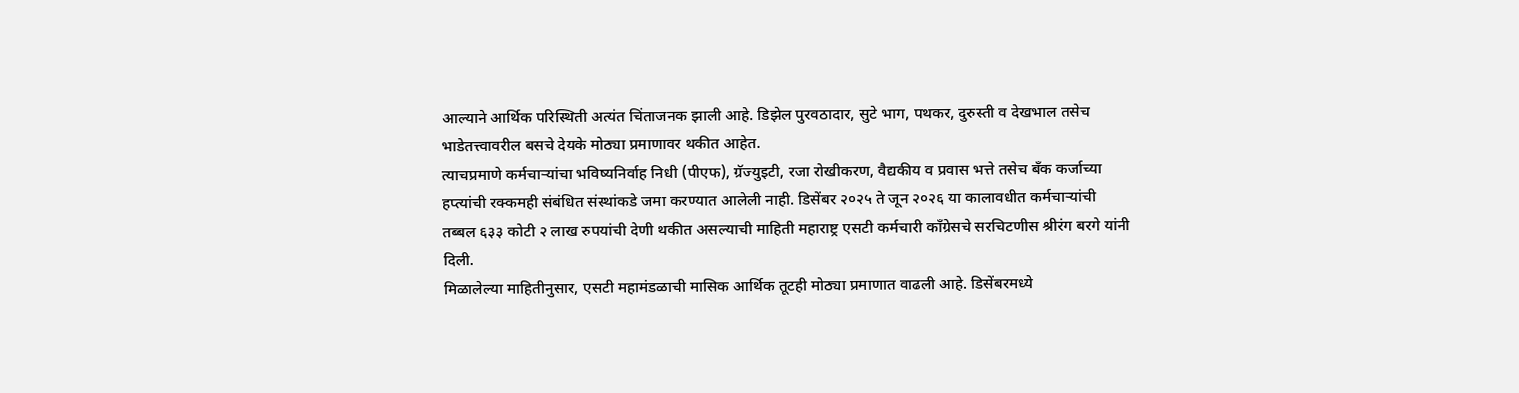आल्याने आर्थिक परिस्थिती अत्यंत चिंताजनक झाली आहे. डिझेल पुरवठादार, सुटे भाग, पथकर, दुरुस्ती व देखभाल तसेच भाडेतत्त्वावरील बसचे देयके मोठ्या प्रमाणावर थकीत आहेत.
त्याचप्रमाणे कर्मचाऱ्यांचा भविष्यनिर्वाह निधी (पीएफ), ग्रॅज्युइटी, रजा रोखीकरण, वैद्यकीय व प्रवास भत्ते तसेच बँक कर्जाच्या हप्त्यांची रक्कमही संबंधित संस्थांकडे जमा करण्यात आलेली नाही. डिसेंबर २०२५ ते जून २०२६ या कालावधीत कर्मचाऱ्यांची तब्बल ६३३ कोटी २ लाख रुपयांची देणी थकीत असल्याची माहिती महाराष्ट्र एसटी कर्मचारी काँग्रेसचे सरचिटणीस श्रीरंग बरगे यांनी दिली.
मिळालेल्या माहितीनुसार, एसटी महामंडळाची मासिक आर्थिक तूटही मोठ्या प्रमाणात वाढली आहे. डिसेंबरमध्ये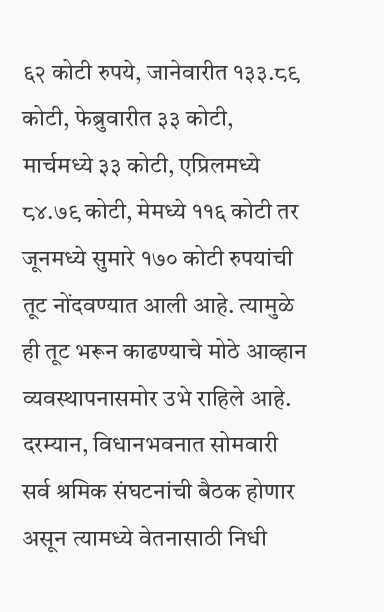६२ कोटी रुपये, जानेवारीत १३३.८९ कोटी, फेब्रुवारीत ३३ कोटी, मार्चमध्ये ३३ कोटी, एप्रिलमध्ये ८४.७९ कोटी, मेमध्ये ११६ कोटी तर जूनमध्ये सुमारे १७० कोटी रुपयांची तूट नोंदवण्यात आली आहे. त्यामुळे ही तूट भरून काढण्याचे मोठे आव्हान व्यवस्थापनासमोर उभे राहिले आहे.
दरम्यान, विधानभवनात सोमवारी सर्व श्रमिक संघटनांची बैठक होणार असून त्यामध्ये वेतनासाठी निधी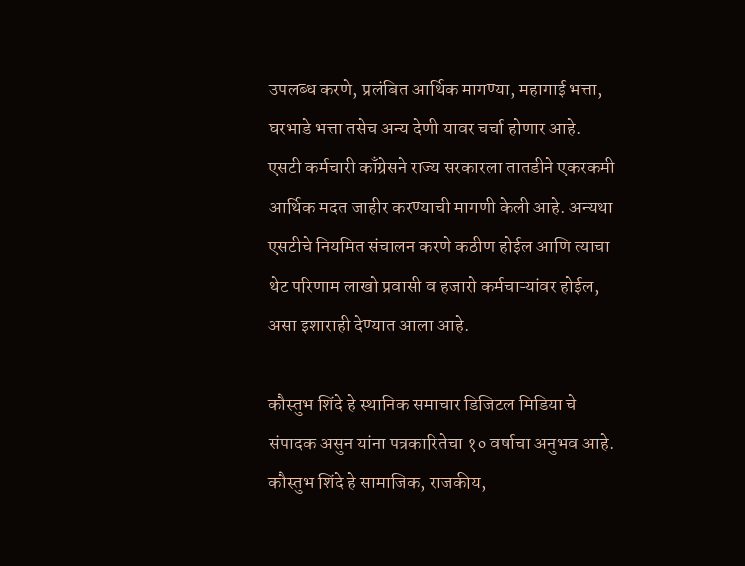उपलब्ध करणे, प्रलंबित आर्थिक मागण्या, महागाई भत्ता, घरभाडे भत्ता तसेच अन्य देणी यावर चर्चा होणार आहे.
एसटी कर्मचारी काँग्रेसने राज्य सरकारला तातडीने एकरकमी आर्थिक मदत जाहीर करण्याची मागणी केली आहे. अन्यथा एसटीचे नियमित संचालन करणे कठीण होईल आणि त्याचा थेट परिणाम लाखो प्रवासी व हजारो कर्मचाऱ्यांवर होईल, असा इशाराही देण्यात आला आहे.

कौस्तुभ शिंदे हे स्थानिक समाचार डिजिटल मिडिया चे संपादक असुन यांना पत्रकारितेचा १० वर्षाचा अनुभव आहे. कौस्तुभ शिंदे हे सामाजिक, राजकीय,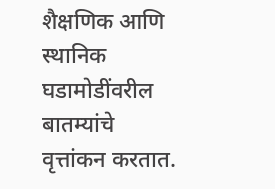शैक्षणिक आणि स्थानिक घडामोडींवरील बातम्यांचे वृत्तांकन करतात.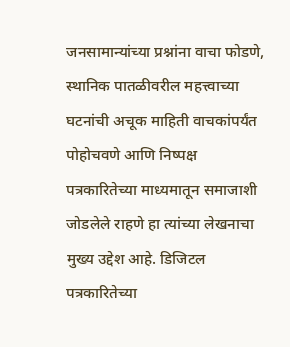जनसामान्यांच्या प्रश्नांना वाचा फोडणे, स्थानिक पातळीवरील महत्त्वाच्या घटनांची अचूक माहिती वाचकांपर्यंत पोहोचवणे आणि निष्पक्ष पत्रकारितेच्या माध्यमातून समाजाशी जोडलेले राहणे हा त्यांच्या लेखनाचा मुख्य उद्देश आहे. डिजिटल पत्रकारितेच्या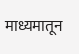माध्यमातून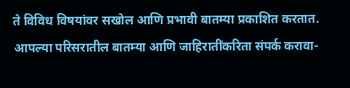ते विविध विषयांवर सखोल आणि प्रभावी बातम्या प्रकाशित करतात. आपल्या परिसरातील बातम्या आणि जाहिरातींकरिता संपर्क करावा-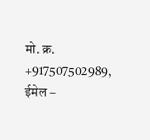मो. क्र. +917507502989, ईमेल –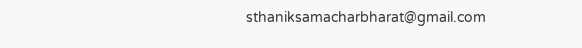sthaniksamacharbharat@gmail.com